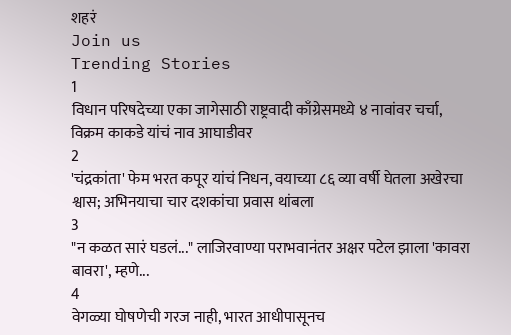शहरं
Join us
Trending Stories
1
विधान परिषदेच्या एका जागेसाठी राष्ट्रवादी काँग्रेसमध्ये ४ नावांवर चर्चा, विक्रम काकडे यांचं नाव आघाडीवर
2
'चंद्रकांता' फेम भरत कपूर यांचं निधन, वयाच्या ८६ व्या वर्षी घेतला अखेरचा श्वास; अभिनयाचा चार दशकांचा प्रवास थांबला
3
"न कळत सारं घडलं..." लाजिरवाण्या पराभवानंतर अक्षर पटेल झाला 'कावरा बावरा', म्हणे...
4
वेगळ्या घोषणेची गरज नाही, भारत आधीपासूनच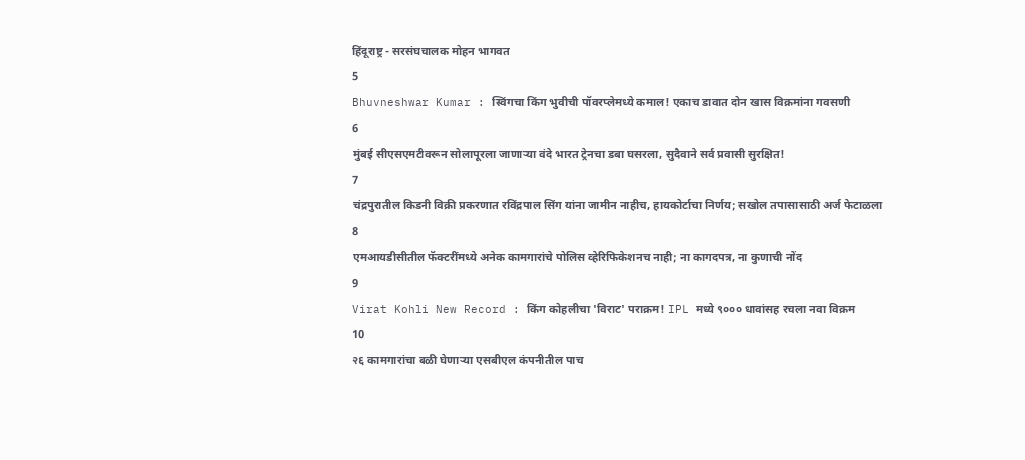हिंदूराष्ट्र - सरसंघचालक मोहन भागवत
5
Bhuvneshwar Kumar : स्विंगचा किंग भुवीची पॉवरप्लेमध्ये कमाल! एकाच डावात दोन खास विक्रमांना गवसणी
6
मुंबई सीएसएमटीवरून सोलापूरला जाणाऱ्या वंदे भारत ट्रेनचा डबा घसरला, सुदैवाने सर्व प्रवासी सुरक्षित!
7
चंद्रपुरातील किडनी विक्री प्रकरणात रविंद्रपाल सिंग यांना जामीन नाहीच, हायकोर्टाचा निर्णय; सखोल तपासासाठी अर्ज फेटाळला
8
एमआयडीसीतील फॅक्टरींमध्ये अनेक कामगारांचे पोलिस व्हेरिफिकेशनच नाही; ना कागदपत्र, ना कुणाची नोंद
9
Virat Kohli New Record : किंग कोहलीचा 'विराट' पराक्रम! IPL मध्ये ९००० धावांसह रचला नवा विक्रम
10
२६ कामगारांचा बळी घेणाऱ्या एसबीएल कंपनीतील पाच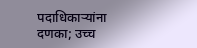पदाधिकाऱ्यांना दणका; उच्च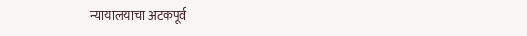न्यायालयाचा अटकपूर्व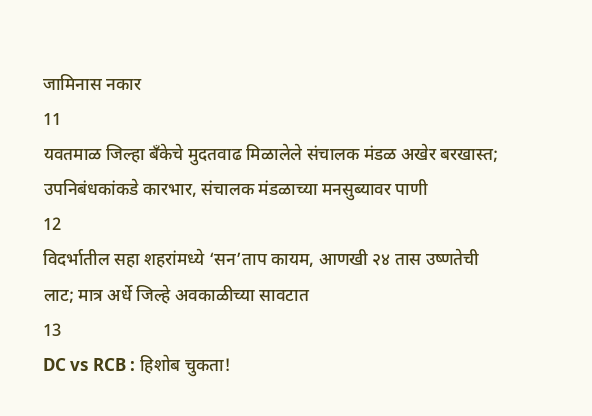जामिनास नकार
11
यवतमाळ जिल्हा बँकेचे मुदतवाढ मिळालेले संचालक मंडळ अखेर बरखास्त; उपनिबंधकांकडे कारभार, संचालक मंडळाच्या मनसुब्यावर पाणी
12
विदर्भातील सहा शहरांमध्ये ‘सन’ताप कायम, आणखी २४ तास उष्णतेची लाट; मात्र अर्धे जिल्हे अवकाळीच्या सावटात
13
DC vs RCB : हिशोब चुकता!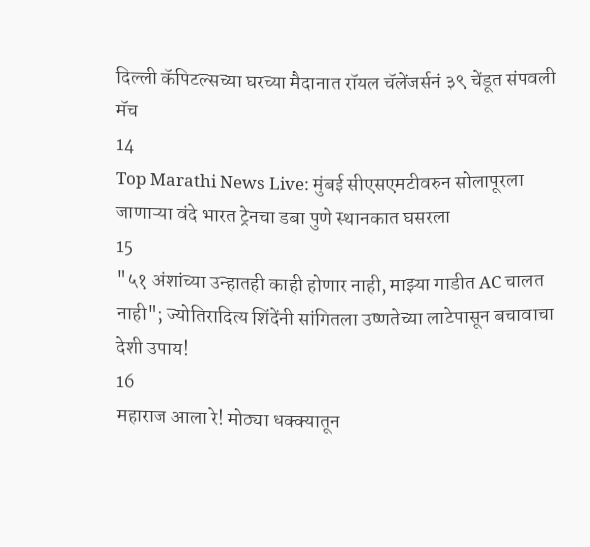दिल्ली कॅपिटल्सच्या घरच्या मैदानात रॉयल चॅलेंजर्सनं ३९ चेंडूत संपवली मॅच
14
Top Marathi News Live: मुंबई सीएसएमटीवरुन सोलापूरला जाणाऱ्या वंदे भारत ट्रेनचा डबा पुणे स्थानकात घसरला
15
"५१ अंशांच्या उन्हातही काही होणार नाही, माझ्या गाडीत AC चालत नाही"; ज्योतिरादित्य शिंदेंनी सांगितला उष्णतेच्या लाटेपासून बचावाचा देशी उपाय!
16
महाराज आला रे! मोठ्या धक्क्यातून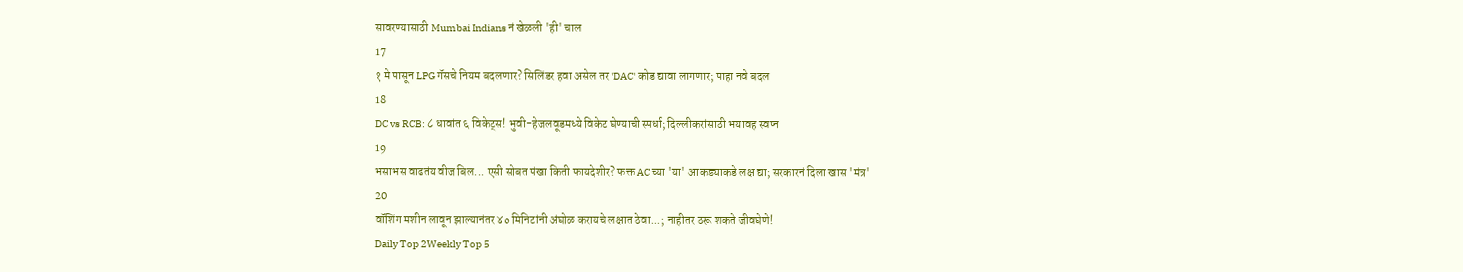सावरण्यासाठी Mumbai Indians नं खेळली 'ही' चाल
17
१ मे पासून LPG गॅसचे नियम बदलणार? सिलिंडर हवा असेल तर 'DAC' कोड द्यावा लागणार; पाहा नवे बदल
18
DC vs RCB: ८ धावांत ६ विकेट्स! भुवी-हेजलवूडमध्ये विकेट घेण्याची स्पर्धा; दिल्लीकरांसाठी भयावह स्वप्न
19
भसाभस वाढतंय वीज बिल... एसी सोबत पंखा किती फायदेशीर? फक्त AC च्या 'या' आकड्याकडे लक्ष द्या; सरकारनं दिला खास 'मंत्र'
20
वॉशिंग मशीन लावून झाल्यानंतर ४० मिनिटांनी अंघोळ करायचे लक्षात ठेवा...; नाहीतर ठरू शकते जीवघेणे!
Daily Top 2Weekly Top 5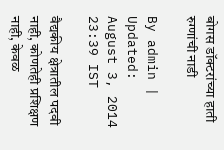बोगस डॉक्टरांच्या हाती रुग्णांची नाडी

By admin | Updated: August 3, 2014 23:39 IST

वैद्यकीय क्षेत्रातील पदवी नाही, कोणतेही प्रशिक्षण नाही, केवळ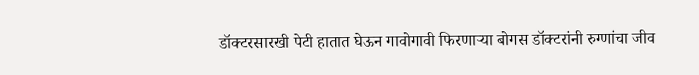डॉक्टरसारखी पेटी हातात घेऊन गावोगावी फिरणाऱ्या बोगस डॉक्टरांनी रुग्णांचा जीव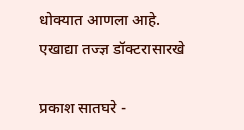धोक्यात आणला आहे. एखाद्या तज्ज्ञ डॉक्टरासारखे

प्रकाश सातघरे -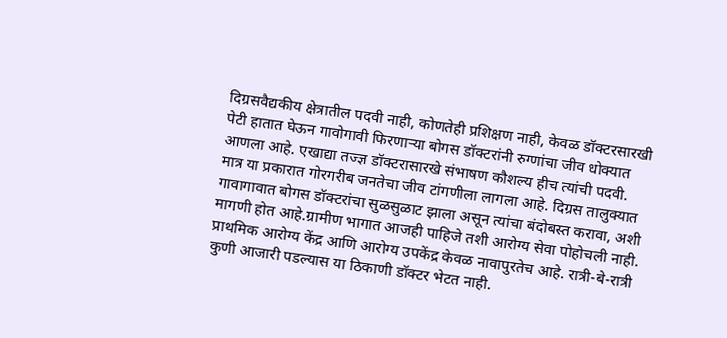दिग्रसवैद्यकीय क्षेत्रातील पदवी नाही, कोणतेही प्रशिक्षण नाही, केवळ डॉक्टरसारखी पेटी हातात घेऊन गावोगावी फिरणाऱ्या बोगस डॉक्टरांनी रुग्णांचा जीव धोक्यात आणला आहे. एखाद्या तज्ज्ञ डॉक्टरासारखे संभाषण कौशल्य हीच त्यांची पदवी. मात्र या प्रकारात गोरगरीब जनतेचा जीव टांगणीला लागला आहे. दिग्रस तालुक्यात गावागावात बोगस डॉक्टरांचा सुळसुळाट झाला असून त्यांचा बंदोबस्त करावा, अशी मागणी होत आहे.ग्रामीण भागात आजही पाहिजे तशी आरोग्य सेवा पोहोचली नाही. प्राथमिक आरोग्य केंद्र आणि आरोग्य उपकेंद्र केवळ नावापुरतेच आहे. रात्री-बे-रात्री कुणी आजारी पडल्यास या ठिकाणी डॉक्टर भेटत नाही.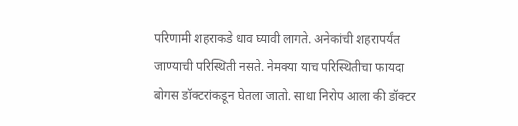परिणामी शहराकडे धाव घ्यावी लागते. अनेकांची शहरापर्यंत जाण्याची परिस्थिती नसते. नेमक्या याच परिस्थितीचा फायदा बोगस डॉक्टरांकडून घेतला जातो. साधा निरोप आला की डॉक्टर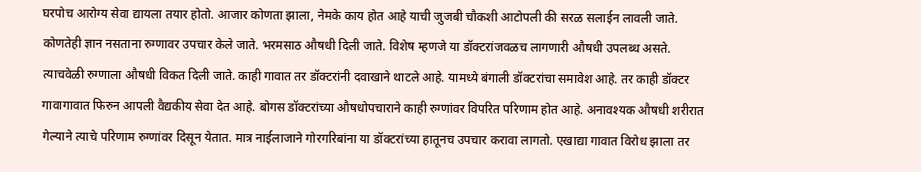घरपोच आरोग्य सेवा द्यायला तयार होतो. आजार कोणता झाला, नेमके काय होत आहे याची जुजबी चौकशी आटोपली की सरळ सलाईन लावली जाते. कोणतेही ज्ञान नसताना रुग्णावर उपचार केले जाते. भरमसाठ औषधी दिली जाते. विशेष म्हणजे या डॉक्टरांजवळच लागणारी औषधी उपलब्ध असते. त्याचवेळी रुग्णाला औषधी विकत दिली जाते. काही गावात तर डॉक्टरांनी दवाखाने थाटले आहे. यामध्ये बंगाली डॉक्टरांचा समावेश आहे. तर काही डॉक्टर गावागावात फिरुन आपली वैद्यकीय सेवा देत आहे. बोगस डॉक्टरांच्या औषधोपचाराने काही रुग्णांवर विपरित परिणाम होत आहे. अनावश्यक औषधी शरीरात गेल्याने त्याचे परिणाम रुग्णांवर दिसून येतात. मात्र नाईलाजाने गोरगरिबांना या डॉक्टरांच्या हातूनच उपचार करावा लागतो. एखाद्या गावात विरोध झाला तर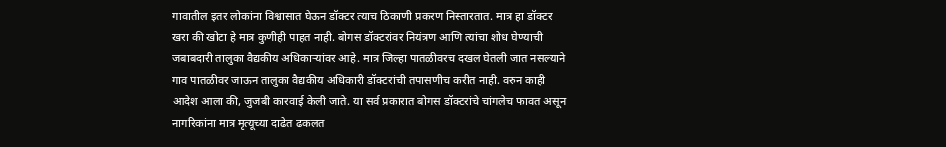गावातील इतर लोकांना विश्वासात घेऊन डॉक्टर त्याच ठिकाणी प्रकरण निस्तारतात. मात्र हा डॉक्टर खरा की खोटा हे मात्र कुणीही पाहत नाही. बोगस डॉक्टरांवर नियंत्रण आणि त्यांचा शोध घेण्याची जबाबदारी तालुका वैद्यकीय अधिकाऱ्यांवर आहे. मात्र जिल्हा पातळीवरच दखल घेतली जात नसल्याने गाव पातळीवर जाऊन तालुका वैद्यकीय अधिकारी डॉक्टरांची तपासणीच करीत नाही. वरुन काही आदेश आला की, जुजबी कारवाई केली जाते. या सर्व प्रकारात बोगस डॉक्टरांचे चांगलेच फावत असून नागरिकांना मात्र मृत्यूच्या दाढेत ढकलत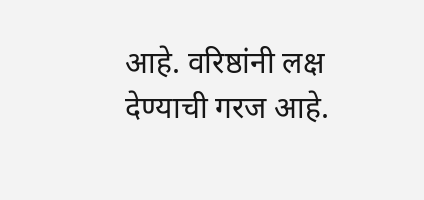आहे. वरिष्ठांनी लक्ष देण्याची गरज आहे.